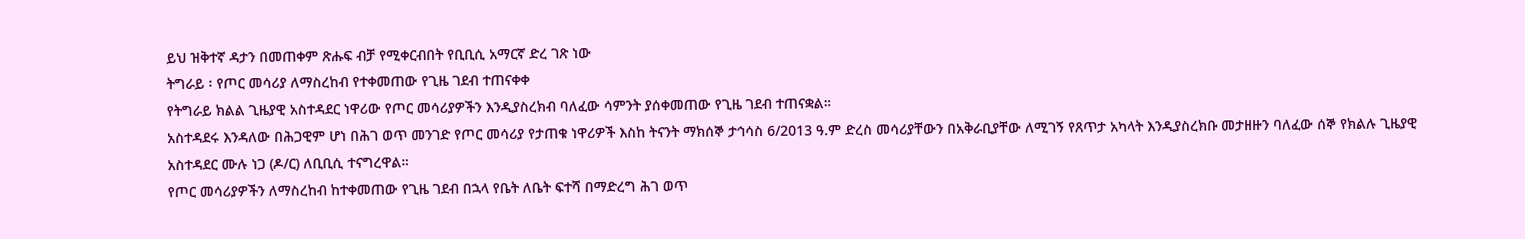ይህ ዝቅተኛ ዳታን በመጠቀም ጽሑፍ ብቻ የሚቀርብበት የቢቢሲ አማርኛ ድረ ገጽ ነው
ትግራይ ፡ የጦር መሳሪያ ለማስረከብ የተቀመጠው የጊዜ ገደብ ተጠናቀቀ
የትግራይ ክልል ጊዜያዊ አስተዳደር ነዋሪው የጦር መሳሪያዎችን እንዲያስረክብ ባለፈው ሳምንት ያሰቀመጠው የጊዜ ገደብ ተጠናቋል።
አስተዳደሩ እንዳለው በሕጋዊም ሆነ በሕገ ወጥ መንገድ የጦር መሳሪያ የታጠቁ ነዋሪዎች እስከ ትናንት ማክሰኞ ታኅሳስ 6/2013 ዓ.ም ድረስ መሳሪያቸውን በአቅራቢያቸው ለሚገኝ የጸጥታ አካላት እንዲያስረክቡ መታዘዙን ባለፈው ሰኞ የክልሉ ጊዜያዊ አስተዳደር ሙሉ ነጋ (ዶ/ር) ለቢቢሲ ተናግረዋል።
የጦር መሳሪያዎችን ለማስረከብ ከተቀመጠው የጊዜ ገደብ በኋላ የቤት ለቤት ፍተሻ በማድረግ ሕገ ወጥ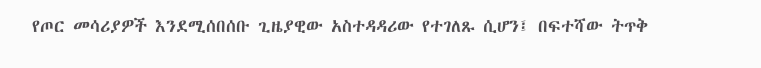የጦር መሳሪያዎች እንደሚሰበሰቡ ጊዜያዊው አስተዳዳሪው የተገለጹ ሲሆን፤ በፍተሻው ትጥቅ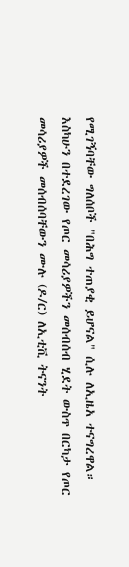የሚገኝባቸው ግለሰቦች "በሕግ ተጠያቂ ይሆናል" ሲሉ ለኢዜአ ተናግረዋል።
እስካሁን በተደረገው የጦር መሳሪያዎችን መሰብሰብ ሂደት ውስጥ በርካታ የጦር መሳሪያዎች መሰብሰባቸውን ሙሉ (ዶ/ር) ለኢቲቪ ትናንት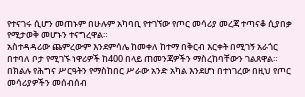የተናገሩ ሲሆን መጠኑም በሁሉም አካባቢ የተገኘው የጦር መሳሪያ መረጃ ተጣናቆ ሲያበቃ የሚታወቅ መሆኑን ተናግረዋል።
አስተዳዳሪው ጨምረውም እንደምሳሌ ከመቀለ ከተማ በቅርብ እርቀት በሚገኝ አራጎር በተባለ ቦታ የሚገኙ ነዋሪዎች ከ400 በላይ ጠመንጃዎችን ማስረከባቸውን ገልጸዋል።
በክልሉ የሕግና ሥርዓትን የማስከበር ሥራው አንድ አካል እንደሆነ በተነገረው በዚህ የጦር መሳሪያዎችን መሰብሰብ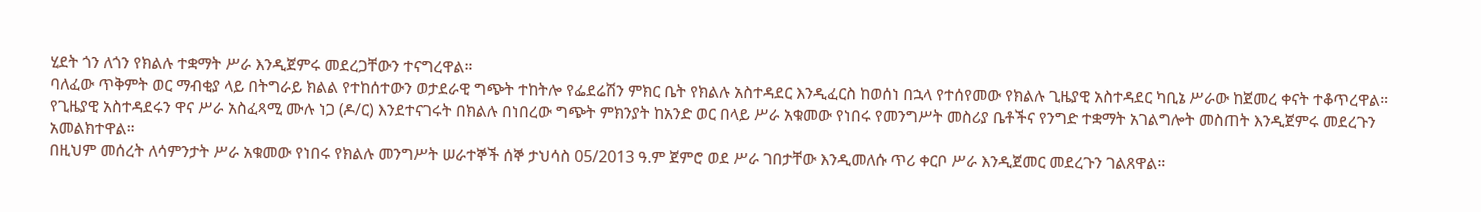ሂደት ጎን ለጎን የክልሉ ተቋማት ሥራ እንዲጀምሩ መደረጋቸውን ተናግረዋል።
ባለፈው ጥቅምት ወር ማብቂያ ላይ በትግራይ ክልል የተከሰተውን ወታደራዊ ግጭት ተከትሎ የፌደሬሽን ምክር ቤት የክልሉ አስተዳደር እንዲፈርስ ከወሰነ በኋላ የተሰየመው የክልሉ ጊዜያዊ አስተዳደር ካቢኔ ሥራው ከጀመረ ቀናት ተቆጥረዋል።
የጊዜያዊ አስተዳደሩን ዋና ሥራ አስፈጻሚ ሙሉ ነጋ (ዶ/ር) እንደተናገሩት በክልሉ በነበረው ግጭት ምክንያት ከአንድ ወር በላይ ሥራ አቁመው የነበሩ የመንግሥት መስሪያ ቤቶችና የንግድ ተቋማት አገልግሎት መስጠት እንዲጀምሩ መደረጉን አመልክተዋል።
በዚህም መሰረት ለሳምንታት ሥራ አቁመው የነበሩ የክልሉ መንግሥት ሠራተኞች ሰኞ ታህሳስ 05/2013 ዓ.ም ጀምሮ ወደ ሥራ ገበታቸው እንዲመለሱ ጥሪ ቀርቦ ሥራ እንዲጀመር መደረጉን ገልጸዋል።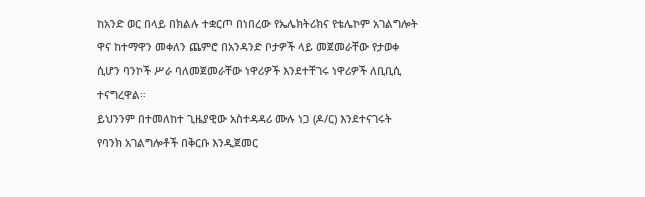ከአንድ ወር በላይ በክልሉ ተቋርጦ በነበረው የኤሌክትሪክና የቴሌኮም አገልግሎት ዋና ከተማዋን መቀለን ጨምሮ በአንዳንድ ቦታዎች ላይ መጀመራቸው የታወቀ ሲሆን ባንኮች ሥራ ባለመጀመራቸው ነዋሪዎች እንደተቸገሩ ነዋሪዎች ለቢቢሲ ተናግረዋል።
ይህንንም በተመለከተ ጊዜያዊው አስተዳዳሪ ሙሉ ነጋ (ዶ/ር) እንደተናገሩት የባንክ አገልግሎቶች በቅርቡ እንዲጀመር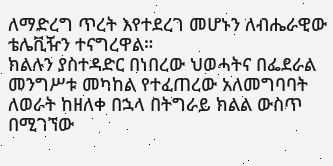ለማድረግ ጥረት እየተደረገ መሆኑን ለብሔራዊው ቴሌቪዥን ተናግረዋል።
ክልሉን ያስተዳድር በነበረው ህወሓትና በፌደራል መንግሥቱ መካከል የተፈጠረው አለመግባባት ለወራት ከዘለቀ በኋላ በትግራይ ክልል ውስጥ በሚገኘው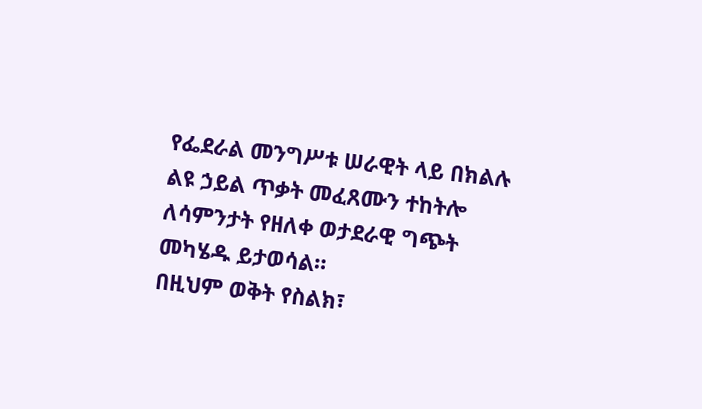የፌደራል መንግሥቱ ሠራዊት ላይ በክልሉ ልዩ ኃይል ጥቃት መፈጸሙን ተከትሎ ለሳምንታት የዘለቀ ወታደራዊ ግጭት መካሄዱ ይታወሳል።
በዚህም ወቅት የስልክ፣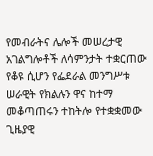የመብራትና ሌሎች መሠረታዊ አገልግሎቶች ለሳምንታት ተቋርጠው የቆዩ ሲሆን የፌደራል መንግሥቱ ሠራዊት የክልሉን ዋና ከተማ መቆጣጠሩን ተከትሎ የተቋቋመው ጊዜያዊ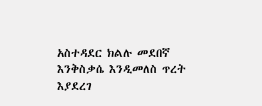አስተዳደር ክልሉ መደበኛ እንቅስቃሴ እንዲመለስ ጥረት እያደረገ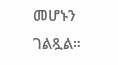መሆኑን ገልጿል።